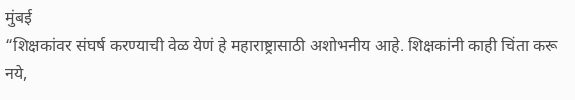मुंबई
“शिक्षकांवर संघर्ष करण्याची वेळ येणं हे महाराष्ट्रासाठी अशोभनीय आहे. शिक्षकांनी काही चिंता करू नये,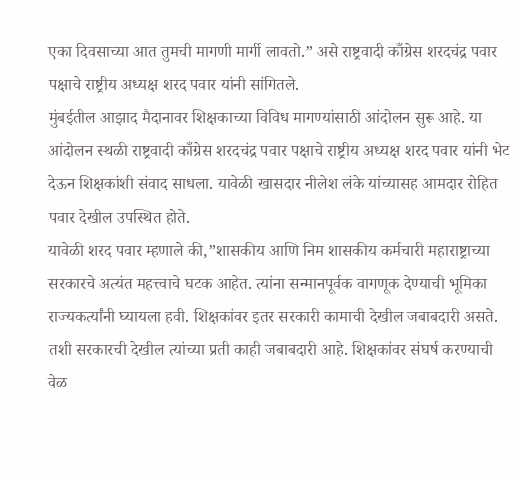एका दिवसाच्या आत तुमची मागणी मार्गी लावतो.” असे राष्ट्रवादी काँग्रेस शरदचंद्र पवार पक्षाचे राष्ट्रीय अध्यक्ष शरद पवार यांनी सांगितले.
मुंबईतील आझाद मैदानावर शिक्षकाच्या विविध मागण्यांसाठी आंदोलन सुरू आहे. या आंदोलन स्थळी राष्ट्रवादी काँग्रेस शरदचंद्र पवार पक्षाचे राष्ट्रीय अध्यक्ष शरद पवार यांनी भेट देऊन शिक्षकांशी संवाद साधला. यावेळी खासदार नीलेश लंके यांच्यासह आमदार रोहित पवार देखील उपस्थित होते.
यावेळी शरद पवार म्हणाले की,”शासकीय आणि निम शासकीय कर्मचारी महाराष्ट्राच्या सरकारचे अत्यंत महत्त्वाचे घटक आहेत. त्यांना सन्मानपूर्वक वागणूक देण्याची भूमिका राज्यकर्त्यांनी घ्यायला हवी. शिक्षकांवर इतर सरकारी कामाची देखील जबाबदारी असते. तशी सरकारची देखील त्यांच्या प्रती काही जबाबदारी आहे. शिक्षकांवर संघर्ष करण्याची वेळ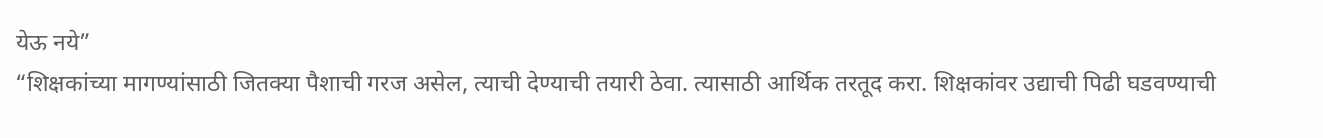येऊ नये”
“शिक्षकांच्या मागण्यांसाठी जितक्या पैशाची गरज असेल, त्याची देण्याची तयारी ठेवा. त्यासाठी आर्थिक तरतूद करा. शिक्षकांवर उद्याची पिढी घडवण्याची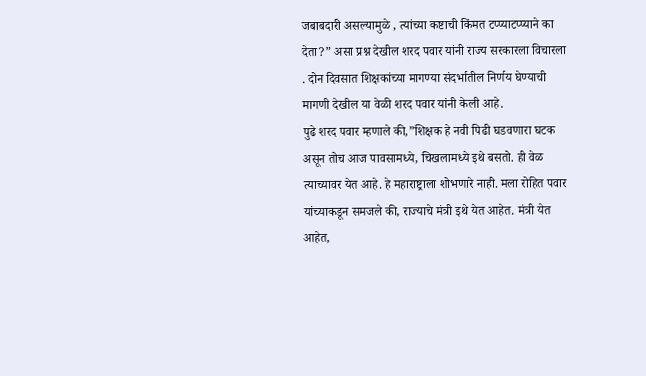जबाबदारी असल्यामुळे , त्यांच्या कष्टाची किंमत टप्प्याटप्प्याने का देता?” असा प्रश्न देखील शरद पवार यांनी राज्य सरकारला विचारला . दोन दिवसात शिक्षकांच्या मागण्या संदर्भातील निर्णय घेण्याची मागणी देखील या वेळी शरद पवार यांनी केली आहे.
पुढे शरद पवार म्हणाले की,”शिक्षक हे नवी पिढी घडवणारा घटक असून तोच आज पावसामध्ये, चिखलामध्ये इथे बसतो. ही वेळ त्याच्यावर येत आहे. हे महाराष्ट्राला शोभणारे नाही. मला रोहित पवार यांच्याकडून समजले की, राज्याचे मंत्री इथे येत आहेत. मंत्री येत आहेत,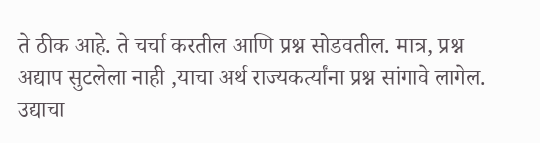ते ठीक आहे. ते चर्चा करतील आणि प्रश्न सोडवतील. मात्र, प्रश्न अद्याप सुटलेला नाही ,याचा अर्थ राज्यकर्त्यांना प्रश्न सांगावे लागेल. उद्याचा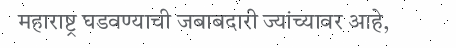महाराष्ट्र घडवण्याची जबाबदारी ज्यांच्यावर आहे,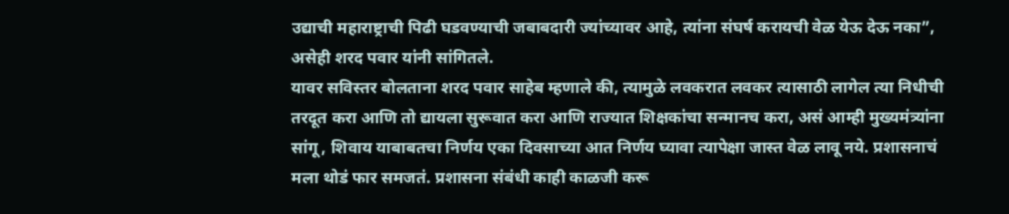उद्याची महाराष्ट्राची पिढी घडवण्याची जबाबदारी ज्यांच्यावर आहे, त्यांना संघर्ष करायची वेळ येऊ देऊ नका”, असेही शरद पवार यांनी सांगितले.
यावर सविस्तर बोलताना शरद पवार साहेब म्हणाले की, त्यामुळे लवकरात लवकर त्यासाठी लागेल त्या निधीची तरदूत करा आणि तो द्यायला सुरूवात करा आणि राज्यात शिक्षकांचा सन्मानच करा, असं आम्ही मुख्यमंत्र्यांना सांगू, शिवाय याबाबतचा निर्णय एका दिवसाच्या आत निर्णय घ्यावा त्यापेक्षा जास्त वेळ लावू नये. प्रशासनाचं मला थोडं फार समजतं. प्रशासना संबंधी काही काळजी करू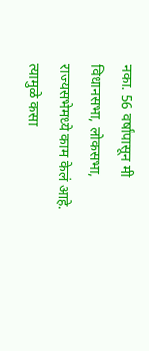नका. 56 वर्षांपासून मी विधानसभा, लोकसभा, राज्यसभेमध्ये काम केलं आहे. त्यामुळे कसा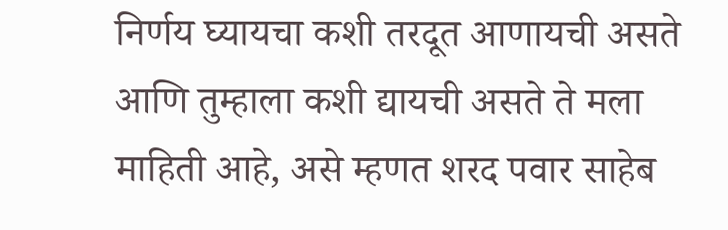निर्णय घ्यायचा कशी तरदूत आणायची असते आणि तुम्हाला कशी द्यायची असते ते मला माहिती आहे, असे म्हणत शरद पवार साहेब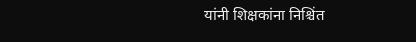यांनी शिक्षकांना निश्चिंत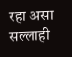रहा असा सल्लाही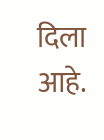दिला आहे.